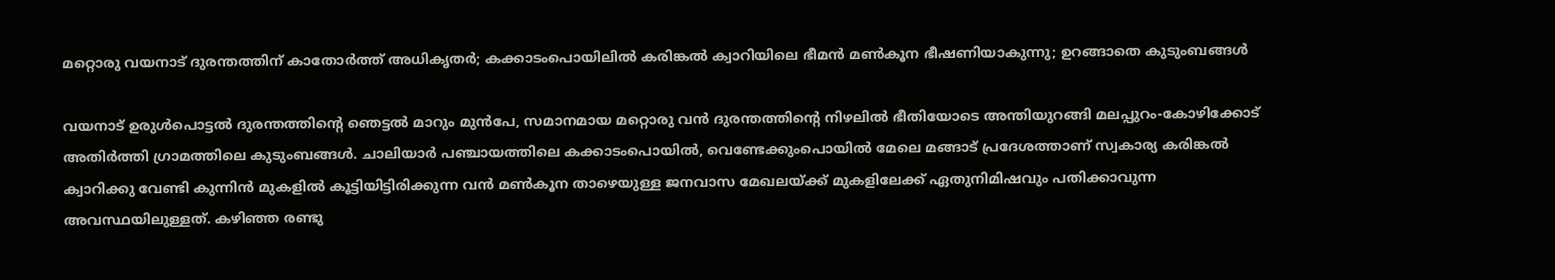മറ്റൊരു വയനാട് ദുരന്തത്തിന് കാതോർത്ത് അധികൃതർ; കക്കാടംപൊയിലിൽ കരിങ്കൽ ക്വാറിയിലെ ഭീമൻ മൺകൂന ഭീഷണിയാകുന്നു; ഉറങ്ങാതെ കുടുംബങ്ങൾ

വയനാട് ഉരുൾപൊട്ടൽ ദുരന്തത്തിന്റെ ഞെട്ടൽ മാറും മുൻപേ, സമാനമായ മറ്റൊരു വൻ ദുരന്തത്തിന്റെ നിഴലിൽ ഭീതിയോടെ അന്തിയുറങ്ങി മലപ്പുറം-കോഴിക്കോട് അതിർത്തി ഗ്രാമത്തിലെ കുടുംബങ്ങൾ. ചാലിയാർ പഞ്ചായത്തിലെ കക്കാടംപൊയിൽ, വെണ്ടേക്കുംപൊയിൽ മേലെ മങ്ങാട് പ്രദേശത്താണ് സ്വകാര്യ കരിങ്കൽ ക്വാറിക്കു വേണ്ടി കുന്നിൻ മുകളിൽ കൂട്ടിയിട്ടിരിക്കുന്ന വൻ മൺകൂന താഴെയുള്ള ജനവാസ മേഖലയ്ക്ക് മുകളിലേക്ക് ഏതുനിമിഷവും പതിക്കാവുന്ന അവസ്ഥയിലുള്ളത്. കഴിഞ്ഞ രണ്ടു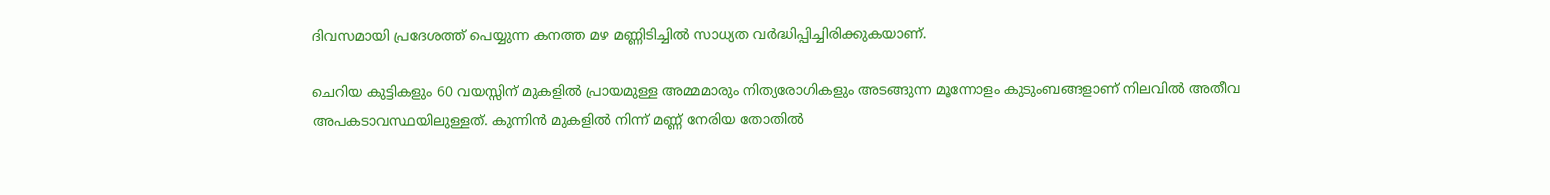ദിവസമായി പ്രദേശത്ത് പെയ്യുന്ന കനത്ത മഴ മണ്ണിടിച്ചിൽ സാധ്യത വർദ്ധിപ്പിച്ചിരിക്കുകയാണ്.

ചെറിയ കുട്ടികളും 60 വയസ്സിന് മുകളിൽ പ്രായമുള്ള അമ്മമാരും നിത്യരോഗികളും അടങ്ങുന്ന മൂന്നോളം കുടുംബങ്ങളാണ് നിലവിൽ അതീവ അപകടാവസ്ഥയിലുള്ളത്. കുന്നിൻ മുകളിൽ നിന്ന് മണ്ണ് നേരിയ തോതിൽ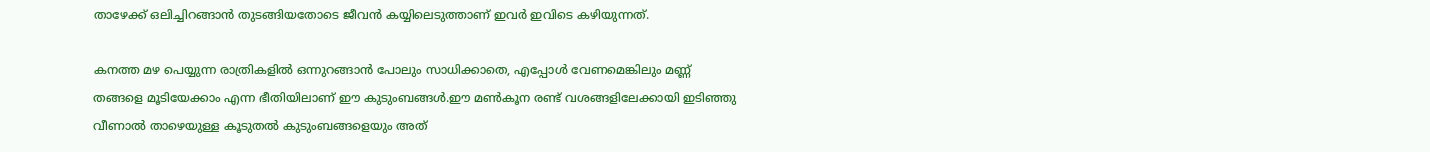താഴേക്ക് ഒലിച്ചിറങ്ങാൻ തുടങ്ങിയതോടെ ജീവൻ കയ്യിലെടുത്താണ് ഇവർ ഇവിടെ കഴിയുന്നത്.

കനത്ത മഴ പെയ്യുന്ന രാത്രികളിൽ ഒന്നുറങ്ങാൻ പോലും സാധിക്കാതെ, എപ്പോൾ വേണമെങ്കിലും മണ്ണ് തങ്ങളെ മൂടിയേക്കാം എന്ന ഭീതിയിലാണ് ഈ കുടുംബങ്ങൾ.ഈ മൺകൂന രണ്ട് വശങ്ങളിലേക്കായി ഇടിഞ്ഞു വീണാൽ താഴെയുള്ള കൂടുതൽ കുടുംബങ്ങളെയും അത്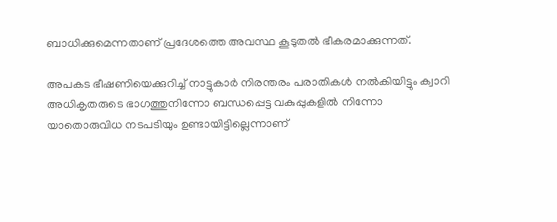ബാധിക്കുമെന്നതാണ് പ്രദേശത്തെ അവസ്ഥ കൂടുതൽ ഭീകരമാക്കുന്നത്.

അപകട ഭീഷണിയെക്കുറിച്ച് നാട്ടുകാർ നിരന്തരം പരാതികൾ നൽകിയിട്ടും ക്വാറി അധികൃതരുടെ ഭാഗത്തുനിന്നോ ബന്ധപ്പെട്ട വകുപ്പുകളിൽ നിന്നോ യാതൊരുവിധ നടപടിയും ഉണ്ടായിട്ടില്ലെന്നാണ്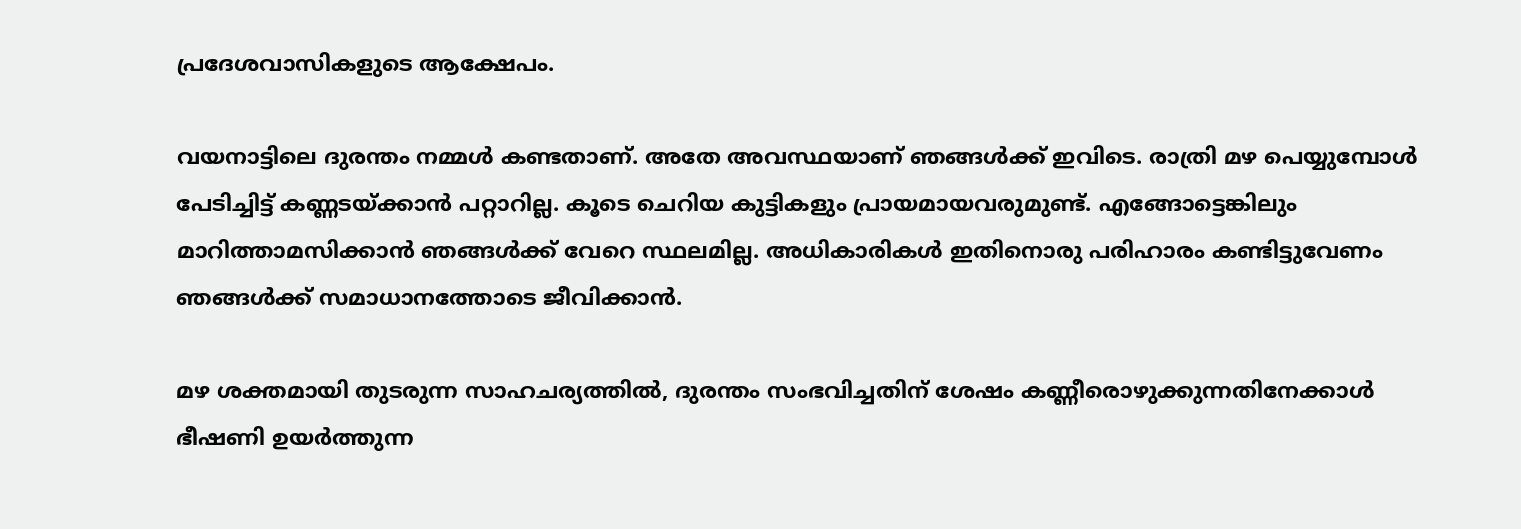പ്രദേശവാസികളുടെ ആക്ഷേപം.

വയനാട്ടിലെ ദുരന്തം നമ്മൾ കണ്ടതാണ്. അതേ അവസ്ഥയാണ് ഞങ്ങൾക്ക് ഇവിടെ. രാത്രി മഴ പെയ്യുമ്പോൾ പേടിച്ചിട്ട് കണ്ണടയ്ക്കാൻ പറ്റാറില്ല. കൂടെ ചെറിയ കുട്ടികളും പ്രായമായവരുമുണ്ട്. എങ്ങോട്ടെങ്കിലും മാറിത്താമസിക്കാൻ ഞങ്ങൾക്ക് വേറെ സ്ഥലമില്ല. അധികാരികൾ ഇതിനൊരു പരിഹാരം കണ്ടിട്ടുവേണം ഞങ്ങൾക്ക് സമാധാനത്തോടെ ജീവിക്കാൻ.

മഴ ശക്തമായി തുടരുന്ന സാഹചര്യത്തിൽ, ദുരന്തം സംഭവിച്ചതിന് ശേഷം കണ്ണീരൊഴുക്കുന്നതിനേക്കാൾ ഭീഷണി ഉയർത്തുന്ന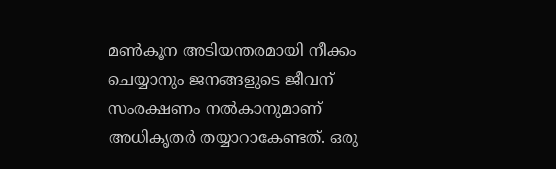മൺകൂന അടിയന്തരമായി നീക്കം ചെയ്യാനും ജനങ്ങളുടെ ജീവന് സംരക്ഷണം നൽകാനുമാണ് അധികൃതർ തയ്യാറാകേണ്ടത്. ഒരു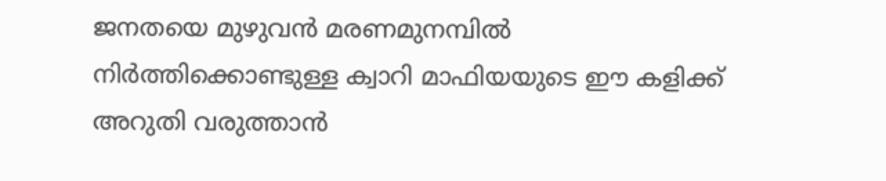ജനതയെ മുഴുവൻ മരണമുനമ്പിൽ നിർത്തിക്കൊണ്ടുള്ള ക്വാറി മാഫിയയുടെ ഈ കളിക്ക് അറുതി വരുത്താൻ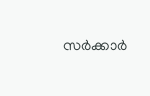സർക്കാർ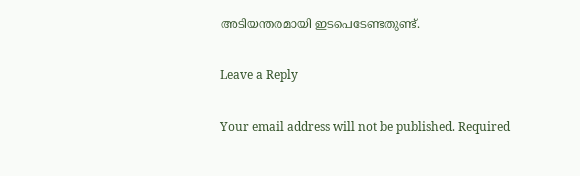അടിയന്തരമായി ഇടപെടേണ്ടതുണ്ട്.

Leave a Reply

Your email address will not be published. Required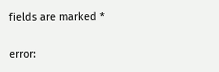fields are marked *

error: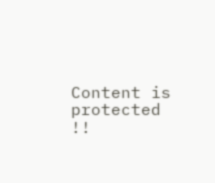Content is protected !!